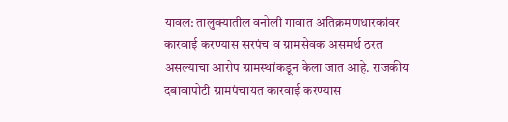यावल: तालुक्यातील वनोली गावात अतिक्रमणधारकांवर कारवाई करण्यास सरपंच व ग्रामसेवक असमर्थ ठरत असल्याचा आरोप ग्रामस्थांकडून केला जात आहे. राजकीय दबावापोटी ग्रामपंचायत कारवाई करण्यास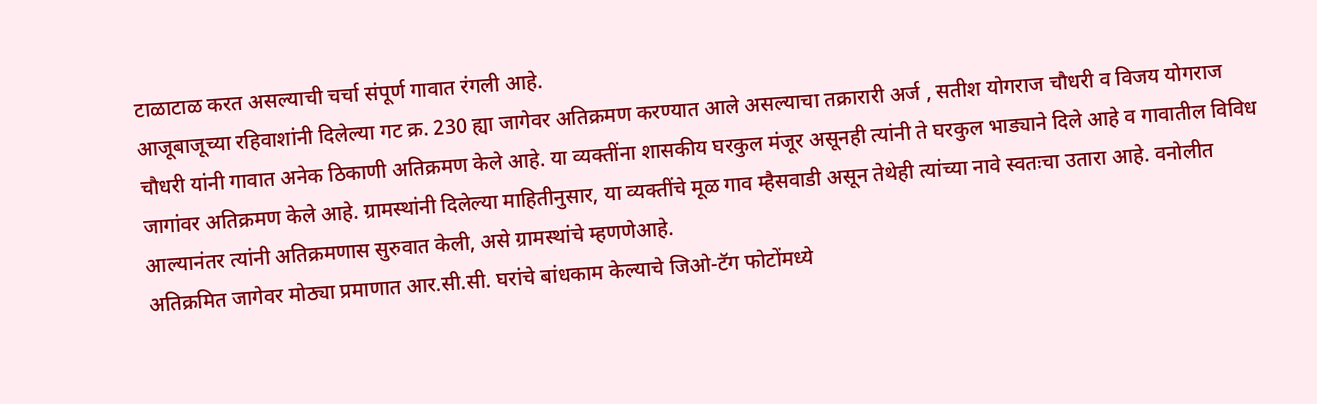टाळाटाळ करत असल्याची चर्चा संपूर्ण गावात रंगली आहे.
आजूबाजूच्या रहिवाशांनी दिलेल्या गट क्र. 230 ह्या जागेवर अतिक्रमण करण्यात आले असल्याचा तक्रारारी अर्ज , सतीश योगराज चौधरी व विजय योगराज चौधरी यांनी गावात अनेक ठिकाणी अतिक्रमण केले आहे. या व्यक्तींना शासकीय घरकुल मंजूर असूनही त्यांनी ते घरकुल भाड्याने दिले आहे व गावातील विविध जागांवर अतिक्रमण केले आहे. ग्रामस्थांनी दिलेल्या माहितीनुसार, या व्यक्तींचे मूळ गाव म्हैसवाडी असून तेथेही त्यांच्या नावे स्वतःचा उतारा आहे. वनोलीत आल्यानंतर त्यांनी अतिक्रमणास सुरुवात केली, असे ग्रामस्थांचे म्हणणेआहे.
अतिक्रमित जागेवर मोठ्या प्रमाणात आर.सी.सी. घरांचे बांधकाम केल्याचे जिओ-टॅग फोटोंमध्ये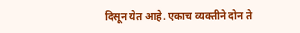दिसून येत आहे. एकाच व्यक्तीने दोन ते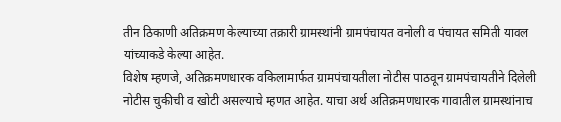तीन ठिकाणी अतिक्रमण केल्याच्या तक्रारी ग्रामस्थांनी ग्रामपंचायत वनोली व पंचायत समिती यावल यांच्याकडे केल्या आहेत.
विशेष म्हणजे, अतिक्रमणधारक वकिलामार्फत ग्रामपंचायतीला नोटीस पाठवून ग्रामपंचायतीने दिलेली नोटीस चुकीची व खोटी असल्याचे म्हणत आहेत. याचा अर्थ अतिक्रमणधारक गावातील ग्रामस्थांनाच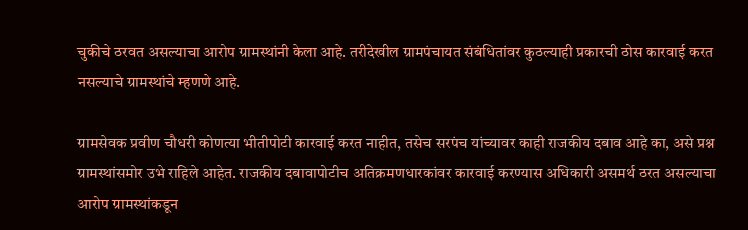चुकीचे ठरवत असल्याचा आरोप ग्रामस्थांनी केला आहे. तरीदेखील ग्रामपंचायत संबंधितांवर कुठल्याही प्रकारची ठोस कारवाई करत नसल्याचे ग्रामस्थांचे म्हणणे आहे.

ग्रामसेवक प्रवीण चौधरी कोणत्या भीतीपोटी कारवाई करत नाहीत, तसेच सरपंच यांच्यावर काही राजकीय दबाव आहे का, असे प्रश्न ग्रामस्थांसमोर उभे राहिले आहेत. राजकीय दबावापोटीच अतिक्रमणधारकांवर कारवाई करण्यास अधिकारी असमर्थ ठरत असल्याचा आरोप ग्रामस्थांकडून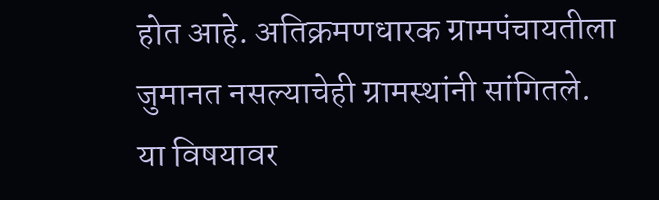होत आहे. अतिक्रमणधारक ग्रामपंचायतीला जुमानत नसल्याचेही ग्रामस्थांनी सांगितले.
या विषयावर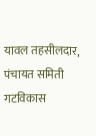यावल तहसीलदार, पंचायत समिती गटविकास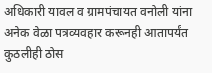अधिकारी यावल व ग्रामपंचायत वनोली यांना अनेक वेळा पत्रव्यवहार करूनही आतापर्यंत कुठलीही ठोस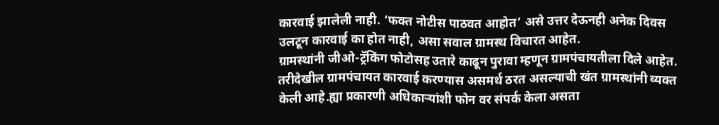कारवाई झालेली नाही. ‘फक्त नोटीस पाठवत आहोत’ असे उत्तर देऊनही अनेक दिवस उलटून कारवाई का होत नाही, असा सवाल ग्रामस्थ विचारत आहेत.
ग्रामस्थांनी जीओ-ट्रॅकिंग फोटोसह उतारे काढून पुरावा म्हणून ग्रामपंचायतीला दिले आहेत. तरीदेखील ग्रामपंचायत कारवाई करण्यास असमर्थ ठरत असल्याची खंत ग्रामस्थांनी व्यक्त केली आहे.ह्या प्रकारणी अधिकाऱ्यांशी फोन वर संपर्क केला असता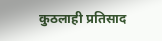कुठलाही प्रतिसाद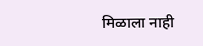मिळाला नाही